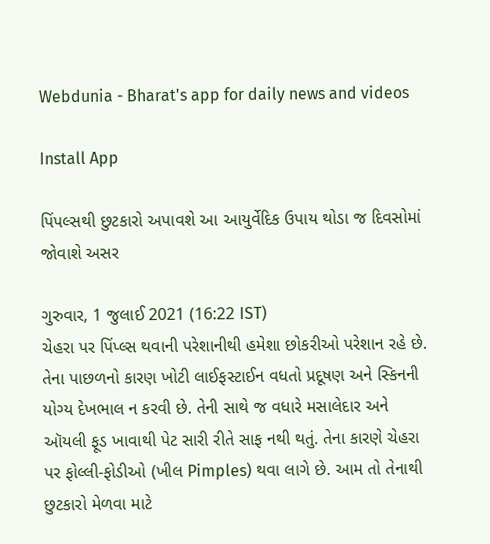Webdunia - Bharat's app for daily news and videos

Install App

પિંપલ્સથી છુટકારો અપાવશે આ આયુર્વેદિક ઉપાય થોડા જ દિવસોમાં જોવાશે અસર

ગુરુવાર, 1 જુલાઈ 2021 (16:22 IST)
ચેહરા પર પિંપ્લ્સ થવાની પરેશાનીથી હમેશા છોકરીઓ પરેશાન રહે છે. તેના પાછળનો કારણ ખોટી લાઈફસ્ટાઈન વધતો પ્રદૂષણ અને સ્કિનની યોગ્ય દેખભાલ ન કરવી છે. તેની સાથે જ વધારે મસાલેદાર અને
ઑયલી ફૂડ ખાવાથી પેટ સારી રીતે સાફ નથી થતું. તેના કારણે ચેહરા પર ફોલ્લી-ફોડીઓ (ખીલ Pimples) થવા લાગે છે. આમ તો તેનાથી છુટકારો મેળવા માટે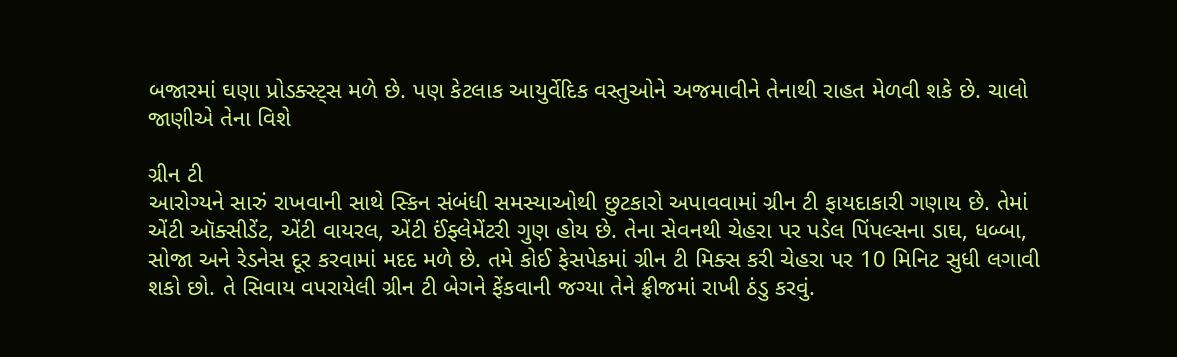બજારમાં ઘણા પ્રોડક્સ્ટ્સ મળે છે. પણ કેટલાક આયુર્વેદિક વસ્તુઓને અજમાવીને તેનાથી રાહત મેળવી શકે છે. ચાલો જાણીએ તેના વિશે

ગ્રીન ટી
આરોગ્યને સારું રાખવાની સાથે સ્કિન સંબંધી સમસ્યાઓથી છુટકારો અપાવવામાં ગ્રીન ટી ફાયદાકારી ગણાય છે. તેમાં એંટી ઑક્સીડેંટ, એંટી વાયરલ, એંટી ઈંફ્લેમેંટરી ગુણ હોય છે. તેના સેવનથી ચેહરા પર પડેલ પિંપલ્સના ડાઘ, ધબ્બા, સોજા અને રેડનેસ દૂર કરવામાં મદદ મળે છે. તમે કોઈ ફેસપેકમાં ગ્રીન ટી મિક્સ કરી ચેહરા પર 10 મિનિટ સુધી લગાવી શકો છો. તે સિવાય વપરાયેલી ગ્રીન ટી બેગને ફેંકવાની જગ્યા તેને ફ્રીજમાં રાખી ઠંડુ કરવું.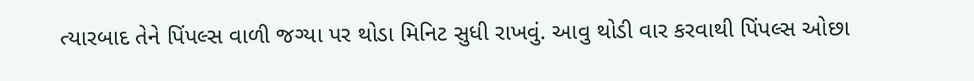ત્યારબાદ તેને પિંપલ્સ વાળી જગ્યા પર થોડા મિનિટ સુધી રાખવું. આવુ થોડી વાર કરવાથી પિંપલ્સ ઓછા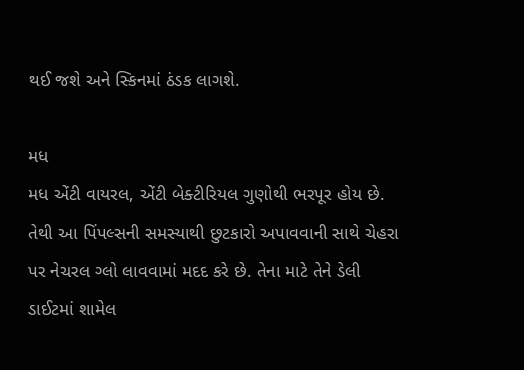થઈ જશે અને સ્કિનમાં ઠંડક લાગશે.

મધ
મધ એંટી વાયરલ, એંટી બેક્ટીરિયલ ગુણોથી ભરપૂર હોય છે. તેથી આ પિંપલ્સની સમસ્યાથી છુટકારો અપાવવાની સાથે ચેહરા પર નેચરલ ગ્લો લાવવામાં મદદ કરે છે. તેના માટે તેને ડેલી ડાઈટમાં શામેલ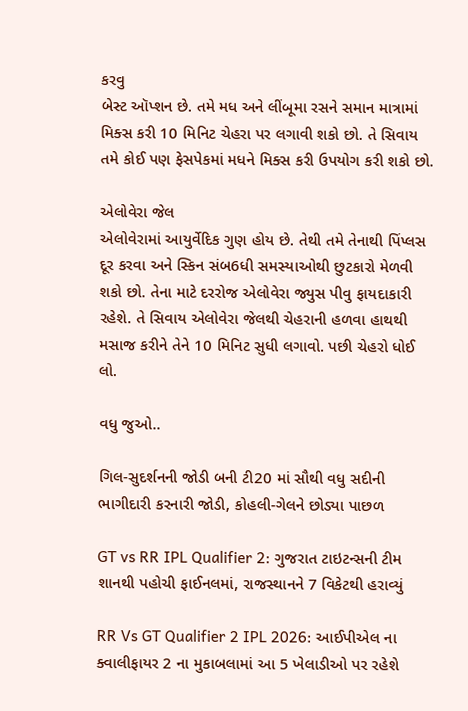કરવુ
બેસ્ટ ઑપ્શન છે. તમે મધ અને લીંબૂમા રસને સમાન માત્રામાં મિક્સ કરી 10 મિનિટ ચેહરા પર લગાવી શકો છો. તે સિવાય તમે કોઈ પણ ફેસપેકમાં મધને મિક્સ કરી ઉપયોગ કરી શકો છો.

એલોવેરા જેલ
એલોવેરામાં આયુર્વેદિક ગુણ હોય છે. તેથી તમે તેનાથી પિંપ્લસ દૂર કરવા અને સ્કિન સંબ6ધી સમસ્યાઓથી છુટકારો મેળવી શકો છો. તેના માટે દરરોજ એલોવેરા જ્યુસ પીવુ ફાયદાકારી રહેશે. તે સિવાય એલોવેરા જેલથી ચેહરાની હળવા હાથથી મસાજ કરીને તેને 10 મિનિટ સુધી લગાવો. પછી ચેહરો ધોઈ લો.

વધુ જુઓ..

ગિલ-સુદર્શનની જોડી બની ટી20 માં સૌથી વધુ સદીની ભાગીદારી કરનારી જોડી, કોહલી-ગેલને છોડ્યા પાછળ

GT vs RR IPL Qualifier 2: ગુજરાત ટાઇટન્સની ટીમ શાનથી પહોચી ફાઈનલમાં, રાજસ્થાનને 7 વિકેટથી હરાવ્યું

RR Vs GT Qualifier 2 IPL 2026: આઈપીએલ ના ક્વાલીફાયર 2 ના મુકાબલામાં આ 5 ખેલાડીઓ પર રહેશે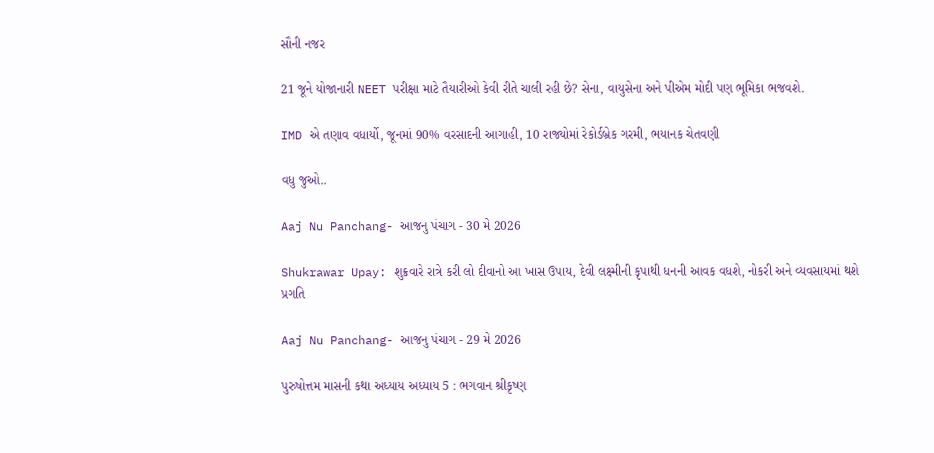સૌની નજર

21 જૂને યોજાનારી NEET પરીક્ષા માટે તૈયારીઓ કેવી રીતે ચાલી રહી છે? સેના, વાયુસેના અને પીએમ મોદી પણ ભૂમિકા ભજવશે.

IMD એ તણાવ વધાર્યો, જૂનમાં 90% વરસાદની આગાહી, 10 રાજ્યોમાં રેકોર્ડબ્રેક ગરમી, ભયાનક ચેતવણી

વધુ જુઓ..

Aaj Nu Panchang- આજનુ પંચાગ - 30 મે 2026

Shukrawar Upay: શુક્રવારે રાત્રે કરી લો દીવાનો આ ખાસ ઉપાય, દેવી લક્ષ્મીની કૃપાથી ધનની આવક વધશે, નોકરી અને વ્યવસાયમાં થશે પ્રગતિ

Aaj Nu Panchang- આજનુ પંચાગ - 29 મે 2026

પુરુષોત્તમ માસની કથા અધ્યાય અધ્યાય 5 : ભગવાન શ્રીકૃષ્ણ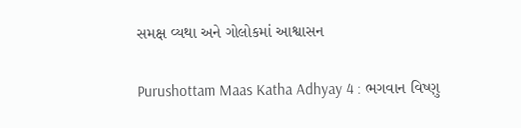સમક્ષ વ્યથા અને ગોલોકમાં આશ્વાસન

Purushottam Maas Katha Adhyay 4 : ભગવાન વિષ્ણુ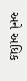અને અધિક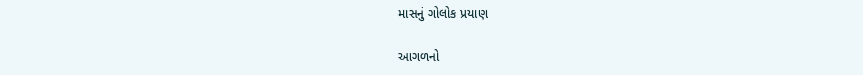માસનું ગોલોક પ્રયાણ

આગળનો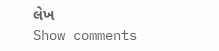લેખ
Show comments